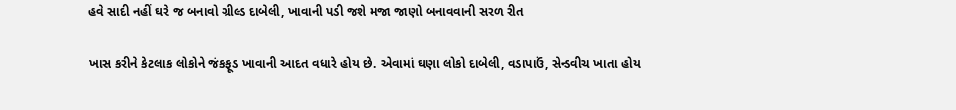હવે સાદી નહીં ઘરે જ બનાવો ગ્રીલ્ડ દાબેલી, ખાવાની પડી જશે મજા જાણો બનાવવાની સરળ રીત

ખાસ કરીને કેટલાક લોકોને જંકફૂડ ખાવાની આદત વધારે હોય છે. એવામાં ઘણા લોકો દાબેલી, વડાપાઉં, સેન્ડવીચ ખાતા હોય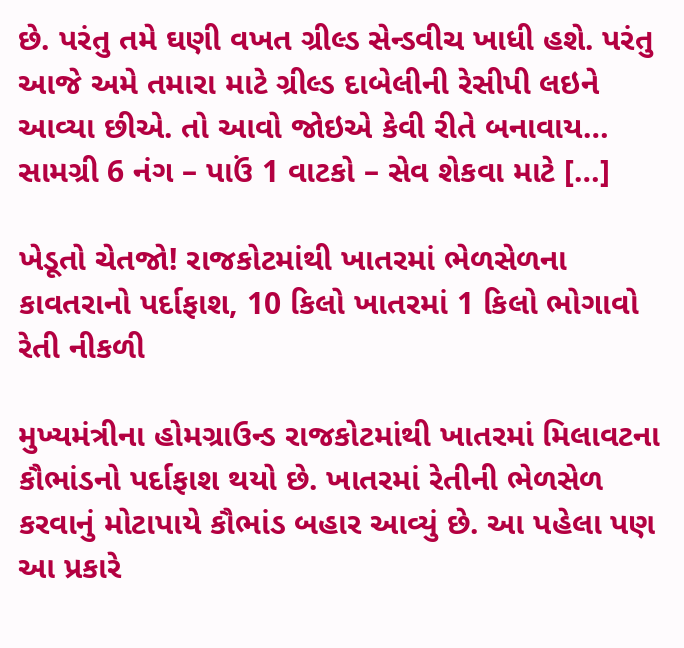છે. પરંતુ તમે ઘણી વખત ગ્રીલ્ડ સેન્ડવીચ ખાધી હશે. પરંતુ આજે અમે તમારા માટે ગ્રીલ્ડ દાબેલીની રેસીપી લઇને આવ્યા છીએ. તો આવો જોઇએ કેવી રીતે બનાવાય… સામગ્રી 6 નંગ – પાઉં 1 વાટકો – સેવ શેકવા માટે […]

ખેડૂતો ચેતજો! રાજકોટમાંથી ખાતરમાં ભેળસેળના કાવતરાનો પર્દાફાશ, 10 કિલો ખાતરમાં 1 કિલો ભોગાવો રેતી નીકળી

મુખ્યમંત્રીના હોમગ્રાઉન્ડ રાજકોટમાંથી ખાતરમાં મિલાવટના કૌભાંડનો પર્દાફાશ થયો છે. ખાતરમાં રેતીની ભેળસેળ કરવાનું મોટાપાયે કૌભાંડ બહાર આવ્યું છે. આ પહેલા પણ આ પ્રકારે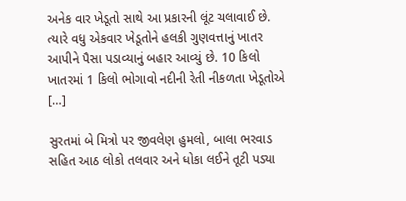અનેક વાર ખેડૂતો સાથે આ પ્રકારની લૂંટ ચલાવાઈ છે. ત્યારે વધુ એકવાર ખેડૂતોને હલકી ગુણવત્તાનું ખાતર આપીને પૈસા પડાવ્યાનું બહાર આવ્યું છે. 10 કિલો ખાતરમાં 1 કિલો ભોગાવો નદીની રેતી નીકળતા ખેડૂતોએ […]

સુરતમાં બે મિત્રો પર જીવલેણ હુમલો, બાલા ભરવાડ સહિત આઠ લોકો તલવાર અને ધોકા લઈને તૂટી પડ્યા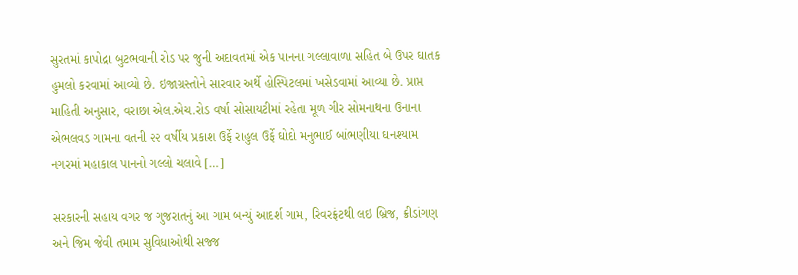સુરતમાં કાપોદ્રા બુટભવાની રોડ પર જુની અદાવતમાં એક પાનના ગલ્લાવાળા સહિત બે ઉપર ઘાતક હુમલો કરવામાં આવ્યો છે. ઇજાગ્રસ્તોને સારવાર અર્થે હોસ્પિટલમાં ખસેડવામાં આવ્યા છે. પ્રાપ્ત માહિતી અનુસાર, વરાછા એલ.એચ.રોડ વર્ષા સોસાયટીમાં રહેતા મૂળ ગીર સોમનાથના ઉનાના એભલવડ ગામના વતની ૨૨ વર્ષીય પ્રકાશ ઉર્ફે રાહુલ ઉર્ફે ઘોદો મનુભાઈ બાંભણીયા ઘનશ્યામ નગરમાં મહાકાલ પાનનો ગલ્લો ચલાવે […]

સરકારની સહાય વગર જ ગુજરાતનું આ ગામ બન્યું આદર્શ ગામ, રિવરફ્રંટથી લઇ બ્રિજ, ક્રીડાંગણ અને જિમ જેવી તમામ સુવિધાઓથી સજ્જ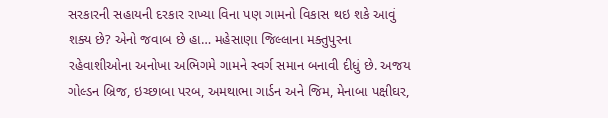સરકારની સહાયની દરકાર રાખ્યા વિના પણ ગામનો વિકાસ થઇ શકે આવું શક્ય છે? એનો જવાબ છે હા… મહેસાણા જિલ્લાના મક્તુપુરના રહેવાશીઓના અનોખા અભિગમે ગામને સ્વર્ગ સમાન બનાવી દીધું છે. અજય ગોલ્ડન બ્રિજ, ઇચ્છાબા પરબ, અમથાભા ગાર્ડન અને જિમ, મેનાબા પક્ષીઘર,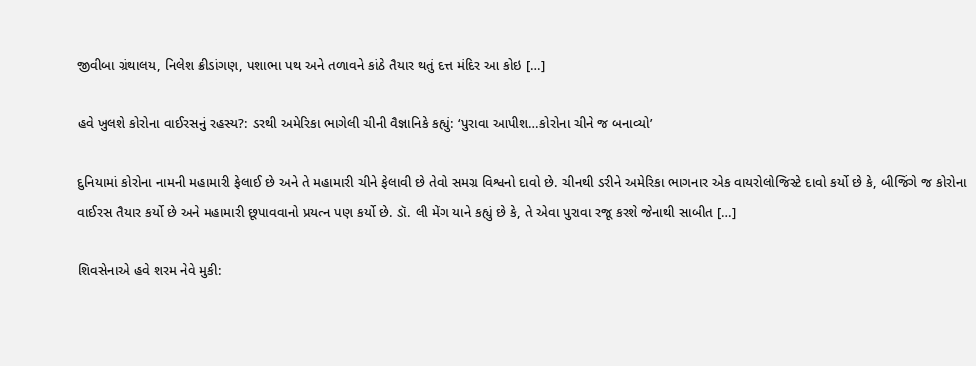જીવીબા ગ્રંથાલય, નિલેશ ક્રીડાંગણ, પશાભા પથ અને તળાવને કાંઠે તૈયાર થતું દત્ત મંદિર આ કોઇ […]

હવે ખુલશે કોરોના વાઈરસનું રહસ્ય?: ડરથી અમેરિકા ભાગેલી ચીની વૈજ્ઞાનિકે કહ્યું: ‘પુરાવા આપીશ…કોરોના ચીને જ બનાવ્યો’

દુનિયામાં કોરોના નામની મહામારી ફેલાઈ છે અને તે મહામારી ચીને ફેલાવી છે તેવો સમગ્ર વિશ્વનો દાવો છે. ચીનથી ડરીને અમેરિકા ભાગનાર એક વાયરોલોજિસ્ટે દાવો કર્યો છે કે, બીજિંગે જ કોરોના વાઈરસ તૈયાર કર્યો છે અને મહામારી છૂપાવવાનો પ્રયત્ન પણ કર્યો છે. ડૉ. લી મેંગ યાને કહ્યું છે કે, તે એવા પુરાવા રજૂ કરશે જેનાથી સાબીત […]

શિવસેનાએ હવે શરમ નેવે મુકી: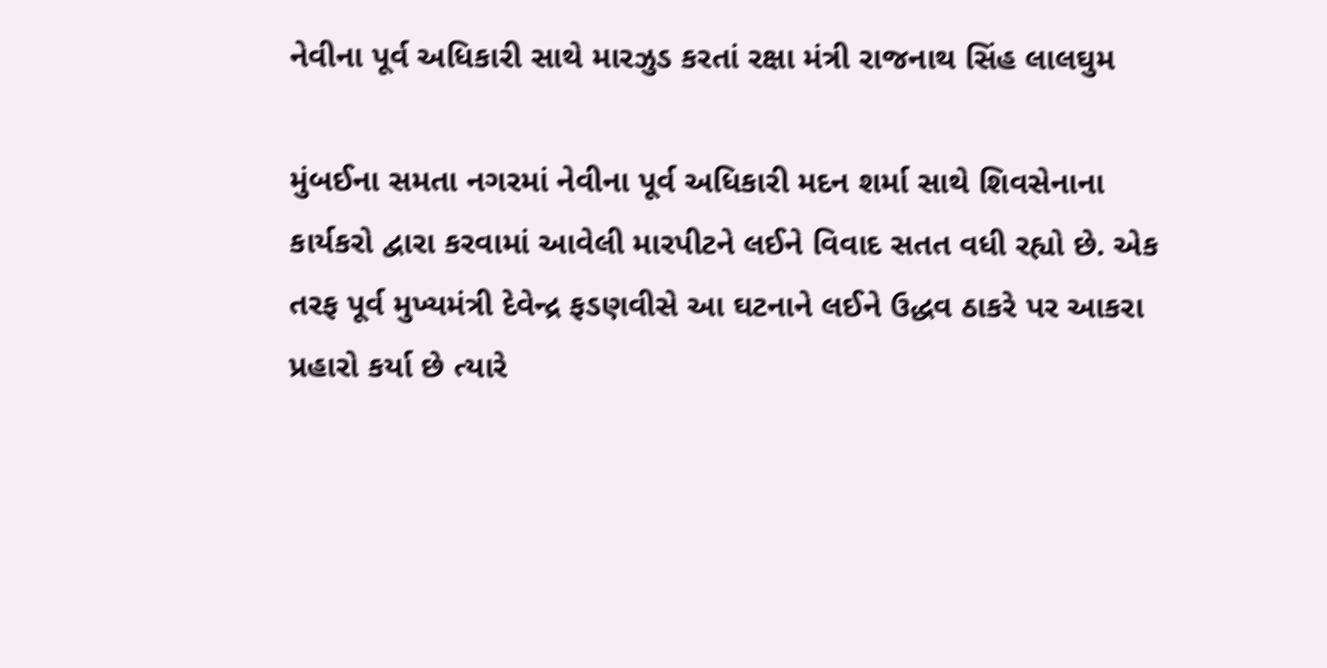નેવીના પૂર્વ અધિકારી સાથે મારઝુડ કરતાં રક્ષા મંત્રી રાજનાથ સિંહ લાલઘુમ

મુંબઈના સમતા નગરમાં નેવીના પૂર્વ અધિકારી મદન શર્મા સાથે શિવસેનાના કાર્યકરો દ્વારા કરવામાં આવેલી મારપીટને લઈને વિવાદ સતત વધી રહ્યો છે. એક તરફ પૂર્વ મુખ્યમંત્રી દેવેન્દ્ર ફડણવીસે આ ઘટનાને લઈને ઉદ્ધવ ઠાકરે પર આકરા પ્રહારો કર્યા છે ત્યારે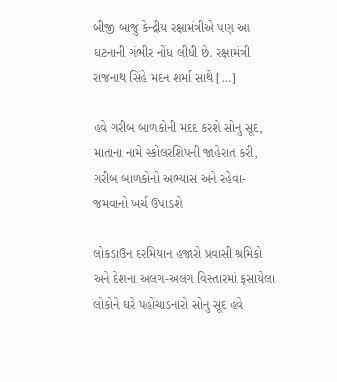બીજી બાજુ કેન્દ્રીય રક્ષામંત્રીએ પણ આ ઘટનાની ગંભીર નોંધ લીધી છે. રક્ષામંત્રી રાજનાથ સિંહે મદન શર્મા સાથે […]

હવે ગરીબ બાળકોની મદદ કરશે સોનુ સૂદ, માતાના નામે સ્કોલરશિપની જાહેરાત કરી, ગરીબ બાળકોનો અભ્યાસ અને રહેવા-જમવાનો ખર્ચ ઉપાડશે

લોકડાઉન દરમિયાન હજારો પ્રવાસી શ્રમિકો અને દેશના અલગ-અલગ વિસ્તારમાં ફસાયેલા લોકોને ઘરે પહોંચાડનારો સોનુ સૂદ હવે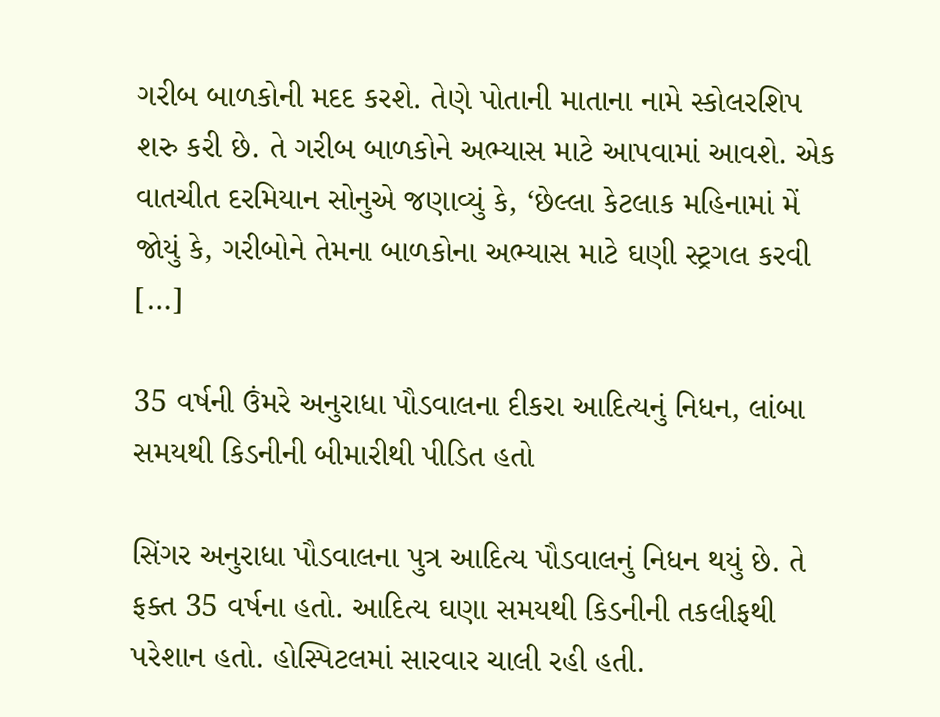ગરીબ બાળકોની મદદ કરશે. તેણે પોતાની માતાના નામે સ્કોલરશિપ શરુ કરી છે. તે ગરીબ બાળકોને અભ્યાસ માટે આપવામાં આવશે. એક વાતચીત દરમિયાન સોનુએ જણાવ્યું કે, ‘છેલ્લા કેટલાક મહિનામાં મેં જોયું કે, ગરીબોને તેમના બાળકોના અભ્યાસ માટે ઘણી સ્ટ્રગલ કરવી […]

35 વર્ષની ઉંમરે અનુરાધા પૌડવાલના દીકરા આદિત્યનું નિધન, લાંબા સમયથી કિડનીની બીમારીથી પીડિત હતો

સિંગર અનુરાધા પૌડવાલના પુત્ર આદિત્ય પૌડવાલનું નિધન થયું છે. તે ફક્ત 35 વર્ષના હતો. આદિત્ય ઘણા સમયથી કિડનીની તકલીફથી પરેશાન હતો. હોસ્પિટલમાં સારવાર ચાલી રહી હતી.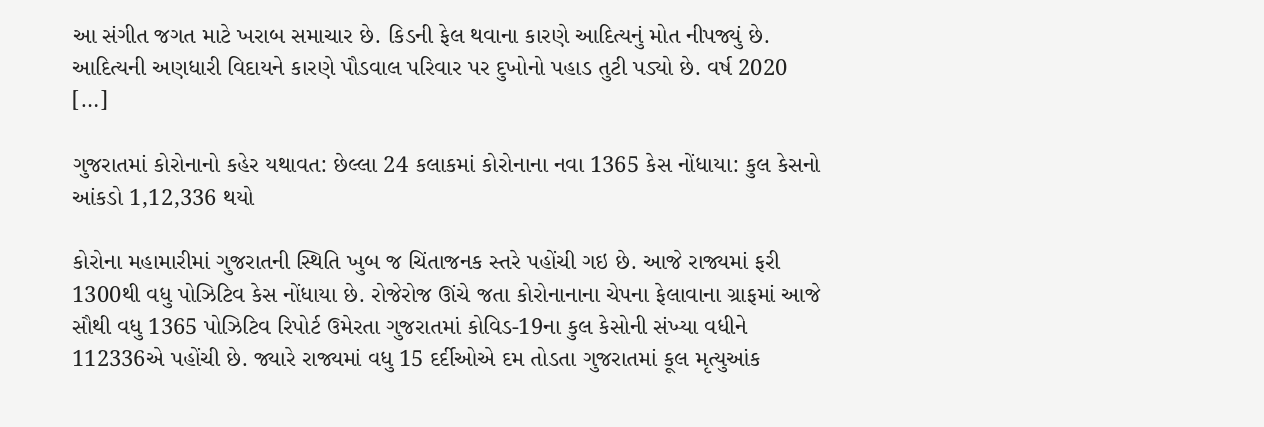આ સંગીત જગત માટે ખરાબ સમાચાર છે. કિડની ફેલ થવાના કારણે આદિત્યનું મોત નીપજ્યું છે. આદિત્યની અણધારી વિદાયને કારણે પૌડવાલ પરિવાર પર દુખોનો પહાડ તુટી પડ્યો છે. વર્ષ 2020 […]

ગુજરાતમાં કોરોનાનો કહેર યથાવત: છેલ્લા 24 કલાકમાં કોરોનાના નવા 1365 કેસ નોંધાયા: કુલ કેસનો આંકડો 1,12,336 થયો

કોરોના મહામારીમાં ગુજરાતની સ્થિતિ ખુબ જ ચિંતાજનક સ્તરે પહોંચી ગઇ છે. આજે રાજ્યમાં ફરી 1300થી વધુ પોઝિટિવ કેસ નોંધાયા છે. રોજેરોજ ઊંચે જતા કોરોનાનાના ચેપના ફેલાવાના ગ્રાફમાં આજે સૌથી વધુ 1365 પોઝિટિવ રિપોર્ટ ઉમેરતા ગુજરાતમાં કોવિડ-19ના કુલ કેસોની સંખ્યા વધીને 112336એ પહોંચી છે. જ્યારે રાજ્યમાં વધુ 15 દર્દીઓએ દમ તોડતા ગુજરાતમાં કૂલ મૃત્યુઆંક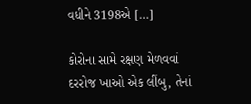વધીને 3198એ […]

કોરોના સામે રક્ષણ મેળવવાં દરરોજ ખાઓ એક લીંબુ, તેનાં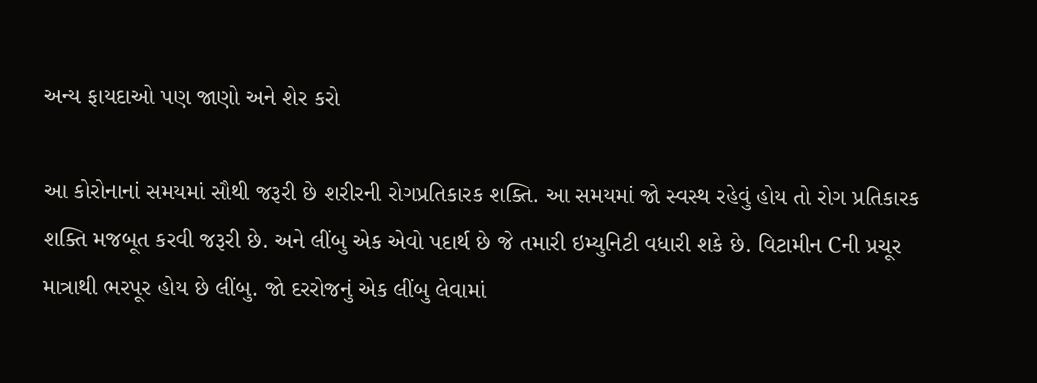અન્ય ફાયદાઓ પણ જાણો અને શેર કરો

આ કોરોનાનાં સમયમાં સૌથી જરૂરી છે શરીરની રોગપ્રતિકારક શક્તિ. આ સમયમાં જો સ્વસ્થ રહેવું હોય તો રોગ પ્રતિકારક શક્તિ મજબૂત કરવી જરૂરી છે. અને લીંબુ એક એવો પદાર્થ છે જે તમારી ઇમ્યુનિટી વધારી શકે છે. વિટામીન Cની પ્રચૂર માત્રાથી ભરપૂર હોય છે લીંબુ. જો દરરોજનું એક લીંબુ લેવામાં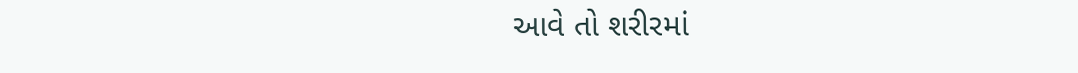આવે તો શરીરમાં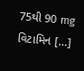75થી 90 mg વિટામિન […]